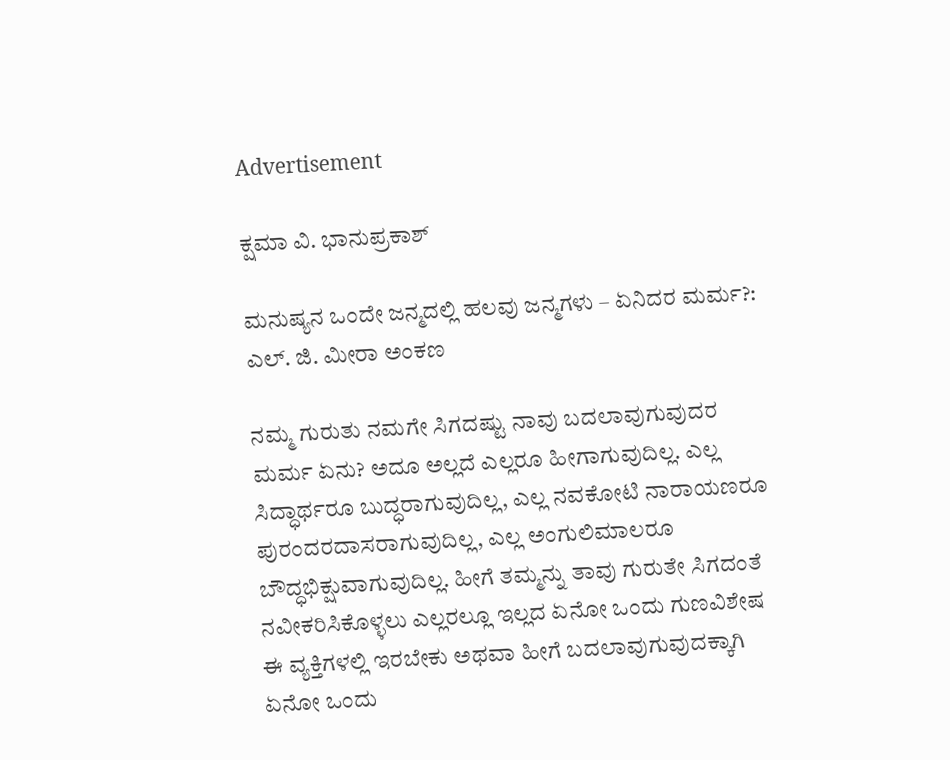Advertisement

ಕ್ಷಮಾ ವಿ. ಭಾನುಪ್ರಕಾಶ್

ಮನುಷ್ಯನ ಒಂದೇ ಜನ್ಮದಲ್ಲಿ ಹಲವು ಜನ್ಮಗಳು – ಏನಿದರ ಮರ್ಮ?: ಎಲ್. ಜಿ. ಮೀರಾ ಅಂಕಣ

ನಮ್ಮ ಗುರುತು ನಮಗೇ ಸಿಗದಷ್ಟು ನಾವು ಬದಲಾವುಗುವುದರ ಮರ್ಮ ಏನು? ಅದೂ ಅಲ್ಲದೆ ಎಲ್ಲರೂ ಹೀಗಾಗುವುದಿಲ್ಲ. ಎಲ್ಲ ಸಿದ್ಧಾರ್ಥರೂ ಬುದ್ಧರಾಗುವುದಿಲ್ಲ, ಎಲ್ಲ ನವಕೋಟಿ ನಾರಾಯಣರೂ ಪುರಂದರದಾಸರಾಗುವುದಿಲ್ಲ, ಎಲ್ಲ ಅಂಗುಲಿಮಾಲರೂ ಬೌದ್ಧಭಿಕ್ಷುವಾಗುವುದಿಲ್ಲ. ಹೀಗೆ ತಮ್ಮನ್ನು ತಾವು ಗುರುತೇ ಸಿಗದಂತೆ ನವೀಕರಿಸಿಕೊಳ್ಳಲು ಎಲ್ಲರಲ್ಲೂ ಇಲ್ಲದ ಏನೋ ಒಂದು ಗುಣವಿಶೇಷ ಈ ವ್ಯಕ್ತಿಗಳಲ್ಲಿ ಇರಬೇಕು ಅಥವಾ ಹೀಗೆ ಬದಲಾವುಗುವುದಕ್ಕಾಗಿ ಏನೋ ಒಂದು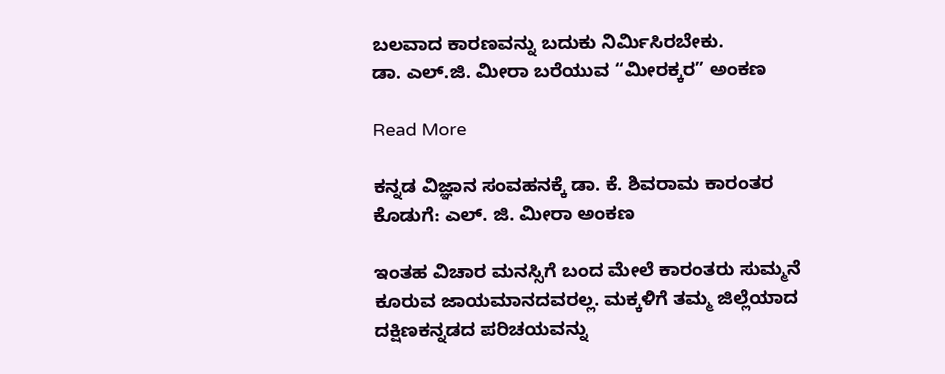ಬಲವಾದ ಕಾರಣವನ್ನು ಬದುಕು ನಿರ್ಮಿಸಿರಬೇಕು.
ಡಾ. ಎಲ್.ಜಿ. ಮೀರಾ ಬರೆಯುವ “ಮೀರಕ್ಕರ” ಅಂಕಣ

Read More

ಕನ್ನಡ ವಿಜ್ಞಾನ ಸಂವಹನಕ್ಕೆ ಡಾ. ಕೆ. ಶಿವರಾಮ ಕಾರಂತರ ಕೊಡುಗೆ: ಎಲ್. ಜಿ. ಮೀರಾ ಅಂಕಣ

ಇಂತಹ ವಿಚಾರ ಮನಸ್ಸಿಗೆ ಬಂದ ಮೇಲೆ ಕಾರಂತರು ಸುಮ್ಮನೆ ಕೂರುವ ಜಾಯಮಾನದವರಲ್ಲ. ಮಕ್ಕಳಿಗೆ ತಮ್ಮ ಜಿಲ್ಲೆಯಾದ ದಕ್ಷಿಣಕನ್ನಡದ ಪರಿಚಯವನ್ನು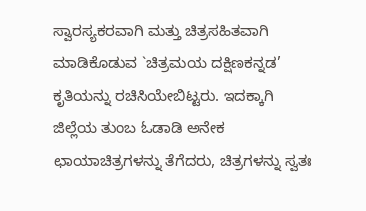ಸ್ವಾರಸ್ಯಕರವಾಗಿ ಮತ್ತು ಚಿತ್ರಸಹಿತವಾಗಿ ಮಾಡಿಕೊಡುವ `ಚಿತ್ರಮಯ ದಕ್ಷಿಣಕನ್ನಡ’ ಕೃತಿಯನ್ನು ರಚಿಸಿಯೇಬಿಟ್ಟರು. ಇದಕ್ಕಾಗಿ ಜಿಲ್ಲೆಯ ತುಂಬ ಓಡಾಡಿ ಅನೇಕ ಛಾಯಾಚಿತ್ರಗಳನ್ನು ತೆಗೆದರು, ಚಿತ್ರಗಳನ್ನು ಸ್ವತಃ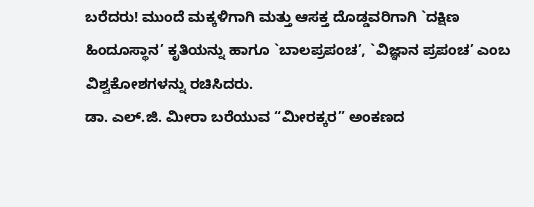ಬರೆದರು! ಮುಂದೆ ಮಕ್ಕಳಿಗಾಗಿ ಮತ್ತು ಆಸಕ್ತ ದೊಡ್ಡವರಿಗಾಗಿ `ದಕ್ಷಿಣ ಹಿಂದೂಸ್ಥಾನ’ ಕೃತಿಯನ್ನು ಹಾಗೂ `ಬಾಲಪ್ರಪಂಚ’, `ವಿಜ್ಞಾನ ಪ್ರಪಂಚ’ ಎಂಬ ವಿಶ್ವಕೋಶಗಳನ್ನು ರಚಿಸಿದರು.
ಡಾ. ಎಲ್.ಜಿ. ಮೀರಾ ಬರೆಯುವ “ಮೀರಕ್ಕರ” ಅಂಕಣದ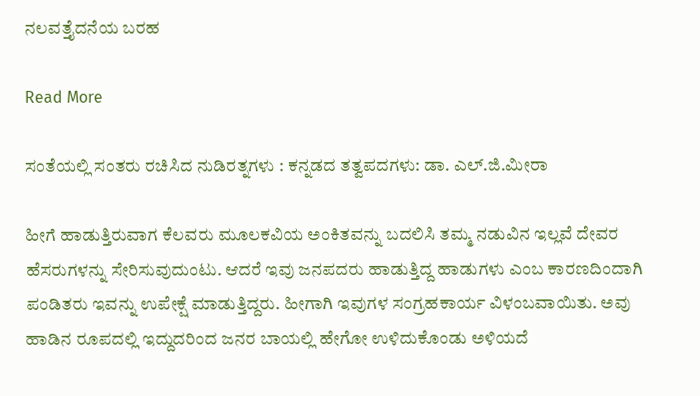ನಲವತ್ತೈದನೆಯ ಬರಹ

Read More

ಸಂತೆಯಲ್ಲಿ ಸಂತರು ರಚಿಸಿದ ನುಡಿರತ್ನಗಳು : ಕನ್ನಡದ ತತ್ವಪದಗಳು: ಡಾ. ಎಲ್.ಜಿ.ಮೀರಾ

ಹೀಗೆ ಹಾಡುತ್ತಿರುವಾಗ ಕೆಲವರು ಮೂಲಕವಿಯ ಅಂಕಿತವನ್ನು ಬದಲಿಸಿ ತಮ್ಮ ನಡುವಿನ ಇಲ್ಲವೆ ದೇವರ ಹೆಸರುಗಳನ್ನು ಸೇರಿಸುವುದುಂಟು. ಆದರೆ ಇವು ಜನಪದರು ಹಾಡುತ್ತಿದ್ದ ಹಾಡುಗಳು ಎಂಬ ಕಾರಣದಿಂದಾಗಿ ಪಂಡಿತರು ಇವನ್ನು ಉಪೇಕ್ಷೆ ಮಾಡುತ್ತಿದ್ದರು. ಹೀಗಾಗಿ ಇವುಗಳ ಸಂಗ್ರಹಕಾರ್ಯ ವಿಳಂಬವಾಯಿತು. ಅವು ಹಾಡಿನ ರೂಪದಲ್ಲಿ ಇದ್ದುದರಿಂದ ಜನರ ಬಾಯಲ್ಲಿ ಹೇಗೋ ಉಳಿದುಕೊಂಡು ಅಳಿಯದೆ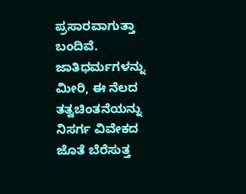ಪ್ರಸಾರವಾಗುತ್ತಾ ಬಂದಿವೆ. ಜಾತಿಧರ್ಮಗಳನ್ನು ಮೀರಿ, ಈ ನೆಲದ ತತ್ವಚಿಂತನೆಯನ್ನು ನಿಸರ್ಗ ವಿವೇಕದ ಜೊತೆ ಬೆರೆಸುತ್ತ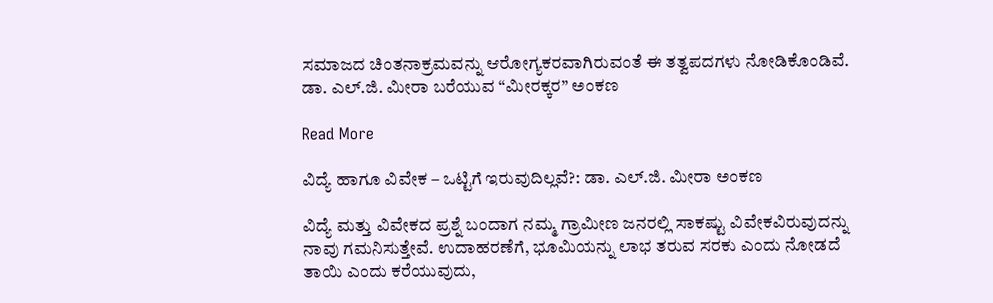ಸಮಾಜದ ಚಿಂತನಾಕ್ರಮವನ್ನು ಆರೋಗ್ಯಕರವಾಗಿರುವಂತೆ ಈ ತತ್ವಪದಗಳು ನೋಡಿಕೊಂಡಿವೆ.
ಡಾ. ಎಲ್.ಜಿ. ಮೀರಾ ಬರೆಯುವ “ಮೀರಕ್ಕರ” ಅಂಕಣ

Read More

ವಿದ್ಯೆ ಹಾಗೂ ವಿವೇಕ – ಒಟ್ಟಿಗೆ ಇರುವುದಿಲ್ಲವೆ?: ಡಾ. ಎಲ್.ಜಿ. ಮೀರಾ ಅಂಕಣ

ವಿದ್ಯೆ ಮತ್ತು ವಿವೇಕದ ಪ್ರಶ್ನೆ ಬಂದಾಗ ನಮ್ಮ ಗ್ರಾಮೀಣ ಜನರಲ್ಲಿ ಸಾಕಷ್ಟು ವಿವೇಕವಿರುವುದನ್ನು ನಾವು ಗಮನಿಸುತ್ತೇವೆ. ಉದಾಹರಣೆಗೆ, ಭೂಮಿಯನ್ನು ಲಾಭ ತರುವ ಸರಕು ಎಂದು ನೋಡದೆ ತಾಯಿ ಎಂದು ಕರೆಯುವುದು,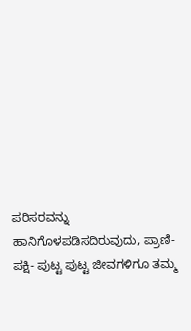ಪರಿಸರವನ್ನು ಹಾನಿಗೊಳಪಡಿಸದಿರುವುದು, ಪ್ರಾಣಿ-ಪಕ್ಷಿ- ಪುಟ್ಟ ಪುಟ್ಟ ಜೀವಗಳಿಗೂ ತಮ್ಮ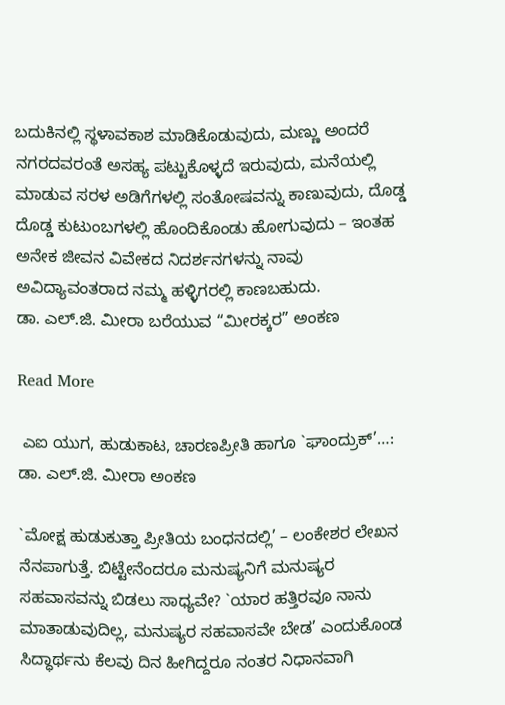ಬದುಕಿನಲ್ಲಿ ಸ್ಥಳಾವಕಾಶ ಮಾಡಿಕೊಡುವುದು, ಮಣ್ಣು ಅಂದರೆ ನಗರದವರಂತೆ ಅಸಹ್ಯ ಪಟ್ಟುಕೊಳ್ಳದೆ ಇರುವುದು, ಮನೆಯಲ್ಲಿ ಮಾಡುವ ಸರಳ ಅಡಿಗೆಗಳಲ್ಲಿ ಸಂತೋಷವನ್ನು ಕಾಣುವುದು‌, ದೊಡ್ಡ ದೊಡ್ಡ ಕುಟುಂಬಗಳಲ್ಲಿ ಹೊಂದಿಕೊಂಡು ಹೋಗುವುದು‌ – ಇಂತಹ ಅನೇಕ ಜೀವನ ವಿವೇಕದ ನಿದರ್ಶನಗಳನ್ನು ನಾವು ಅವಿದ್ಯಾವಂತರಾದ ನಮ್ಮ ಹಳ್ಳಿಗರಲ್ಲಿ ಕಾಣಬಹುದು.
ಡಾ. ಎಲ್.ಜಿ. ಮೀರಾ ಬರೆಯುವ “ಮೀರಕ್ಕರ” ಅಂಕಣ

Read More

 ಎಐ ಯುಗ, ಹುಡುಕಾಟ, ಚಾರಣಪ್ರೀತಿ ಹಾಗೂ `ಘಾಂದ್ರುಕ್’…: ಡಾ. ಎಲ್.ಜಿ. ಮೀರಾ ಅಂಕಣ

`ಮೋಕ್ಷ ಹುಡುಕುತ್ತಾ ಪ್ರೀತಿಯ ಬಂಧನದಲ್ಲಿ’ – ಲಂಕೇಶರ ಲೇಖನ ನೆನಪಾಗುತ್ತೆ. ಬಿಟ್ಟೇನೆಂದರೂ ಮನುಷ್ಯನಿಗೆ ಮನುಷ್ಯರ ಸಹವಾಸವನ್ನು ಬಿಡಲು ಸಾಧ್ಯವೇ? `ಯಾರ ಹತ್ತಿರವೂ ನಾನು ಮಾತಾಡುವುದಿಲ್ಲ, ಮನುಷ್ಯರ ಸಹವಾಸವೇ ಬೇಡ’ ಎಂದುಕೊಂಡ ಸಿದ್ಧಾರ್ಥನು ಕೆಲವು ದಿನ ಹೀಗಿದ್ದರೂ ನಂತರ ನಿಧಾನವಾಗಿ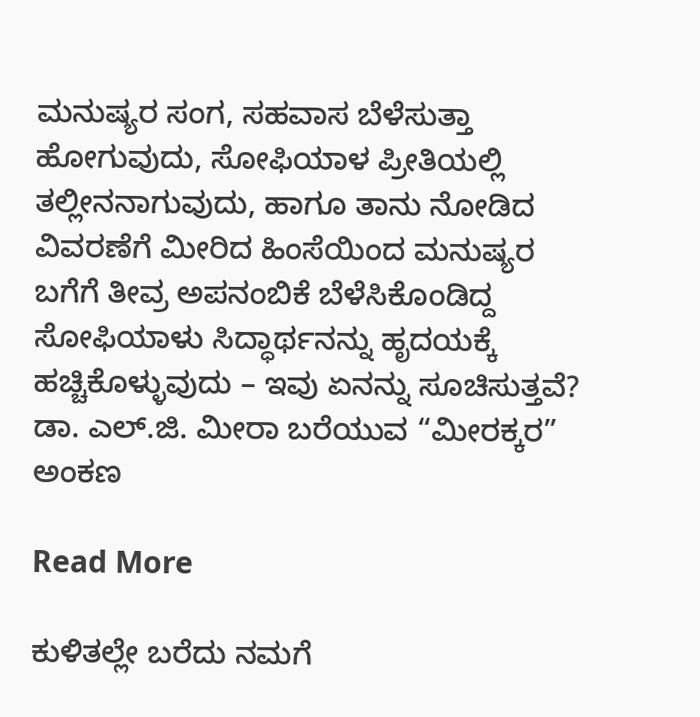ಮನುಷ್ಯರ ಸಂಗ, ಸಹವಾಸ ಬೆಳೆಸುತ್ತಾ ಹೋಗುವುದು, ಸೋಫಿಯಾಳ ಪ್ರೀತಿಯಲ್ಲಿ ತಲ್ಲೀನನಾಗುವುದು, ಹಾಗೂ ತಾನು ನೋಡಿದ ವಿವರಣೆಗೆ ಮೀರಿದ ಹಿಂಸೆಯಿಂದ ಮನುಷ್ಯರ ಬಗೆಗೆ ತೀವ್ರ ಅಪನಂಬಿಕೆ ಬೆಳೆಸಿಕೊಂಡಿದ್ದ ಸೋಫಿಯಾಳು ಸಿದ್ಧಾರ್ಥನನ್ನು ಹೃದಯಕ್ಕೆ ಹಚ್ಚಿಕೊಳ್ಳುವುದು – ಇವು ಏನನ್ನು ಸೂಚಿಸುತ್ತವೆ?
ಡಾ. ಎಲ್.ಜಿ. ಮೀರಾ ಬರೆಯುವ “ಮೀರಕ್ಕರ” ಅಂಕಣ

Read More

ಕುಳಿತಲ್ಲೇ ಬರೆದು ನಮಗೆ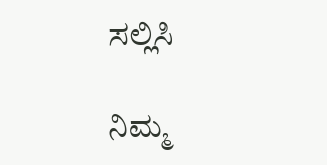ಸಲ್ಲಿಸಿ

ನಿಮ್ಮ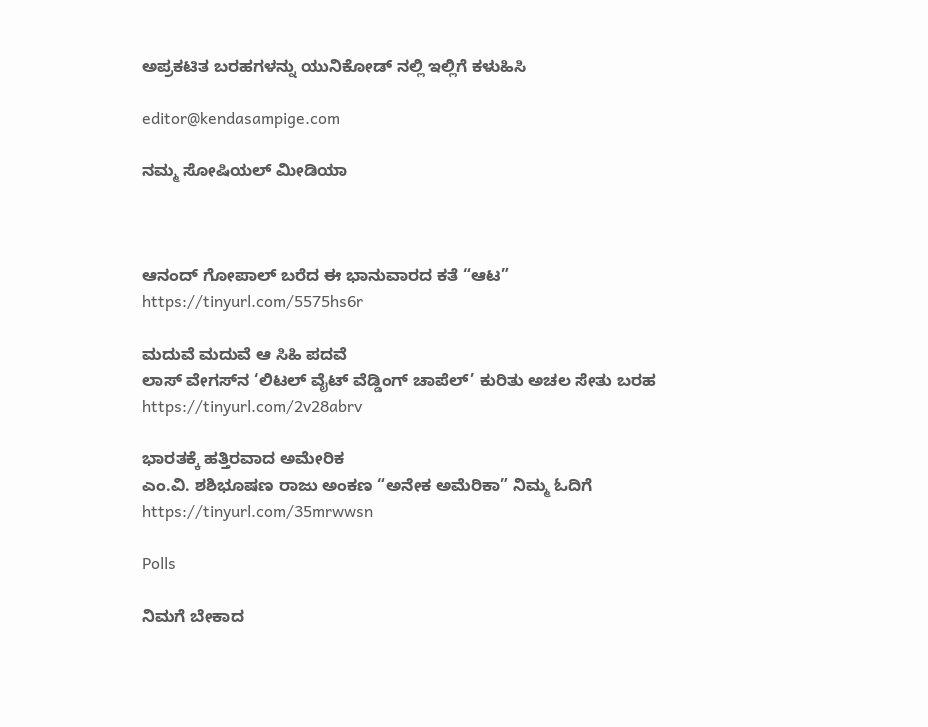ಅಪ್ರಕಟಿತ ಬರಹಗಳನ್ನು ಯುನಿಕೋಡ್ ನಲ್ಲಿ ಇಲ್ಲಿಗೆ ಕಳುಹಿಸಿ

editor@kendasampige.com

ನಮ್ಮ ಸೋಷಿಯಲ್‌ ಮೀಡಿಯಾ



ಆನಂದ್‌ ಗೋಪಾಲ್‌ ಬರೆದ ಈ ಭಾನುವಾರದ ಕತೆ “ಆಟ”
https://tinyurl.com/5575hs6r

ಮದುವೆ ಮದುವೆ ಆ ಸಿಹಿ ಪದವೆ
ಲಾಸ್‌ ವೇಗಸ್‌ನ ‘ಲಿಟಲ್ ವೈಟ್ ವೆಡ್ಡಿಂಗ್ ಚಾಪೆಲ್’ ಕುರಿತು ಅಚಲ ಸೇತು ಬರಹ
https://tinyurl.com/2v28abrv

ಭಾರತಕ್ಕೆ ಹತ್ತಿರವಾದ ಅಮೇರಿಕ
ಎಂ.ವಿ. ಶಶಿಭೂಷಣ ರಾಜು ಅಂಕಣ “ಅನೇಕ ಅಮೆರಿಕಾ” ನಿಮ್ಮ ಓದಿಗೆ
https://tinyurl.com/35mrwwsn

Polls

ನಿಮಗೆ ಬೇಕಾದ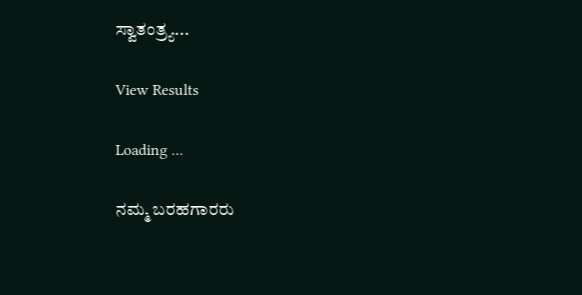ಸ್ವಾತಂತ್ರ್ಯ...

View Results

Loading ...

ನಮ್ಮ ಬರಹಗಾರರು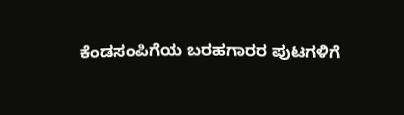ಕೆಂಡಸಂಪಿಗೆಯ ಬರಹಗಾರರ ಪುಟಗಳಿಗೆ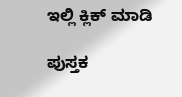ಇಲ್ಲಿ ಕ್ಲಿಕ್ ಮಾಡಿ

ಪುಸ್ತಕ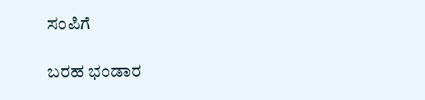ಸಂಪಿಗೆ

ಬರಹ ಭಂಡಾರ